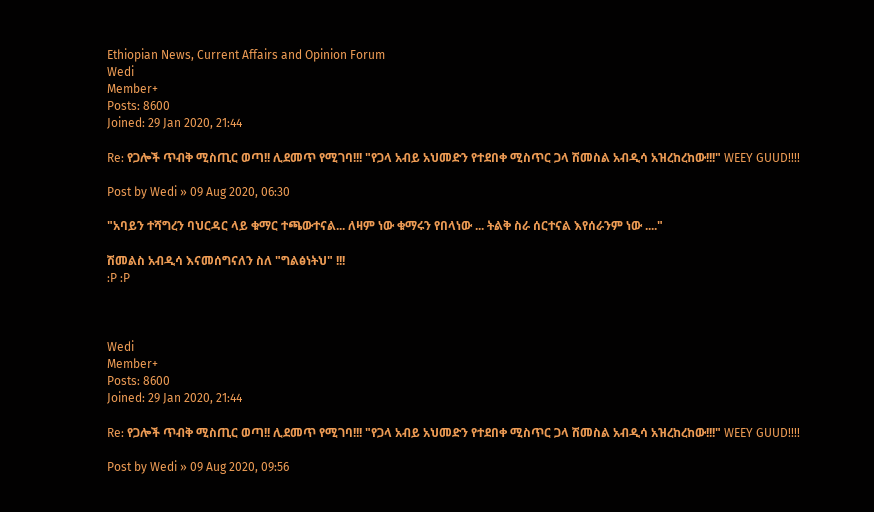Ethiopian News, Current Affairs and Opinion Forum
Wedi
Member+
Posts: 8600
Joined: 29 Jan 2020, 21:44

Re: የጋሎች ጥብቅ ሚስጢር ወጣ!! ሊደመጥ የሚገባ!!! "የጋላ አብይ አህመድን የተደበቀ ሚስጥር ጋላ ሽመስል አብዲሳ አዝረከረከው!!!" WEEY GUUD!!!!

Post by Wedi » 09 Aug 2020, 06:30

"አባይን ተሻግረን ባህርዳር ላይ ቁማር ተጫውተናል... ለዛም ነው ቁማሩን የበላነው ... ትልቅ ስራ ሰርተናል እየሰራንም ነው ...."

ሽመልስ አብዲሳ እናመሰግናለን ስለ "ግልፅነትህ" !!!
:P :P



Wedi
Member+
Posts: 8600
Joined: 29 Jan 2020, 21:44

Re: የጋሎች ጥብቅ ሚስጢር ወጣ!! ሊደመጥ የሚገባ!!! "የጋላ አብይ አህመድን የተደበቀ ሚስጥር ጋላ ሽመስል አብዲሳ አዝረከረከው!!!" WEEY GUUD!!!!

Post by Wedi » 09 Aug 2020, 09:56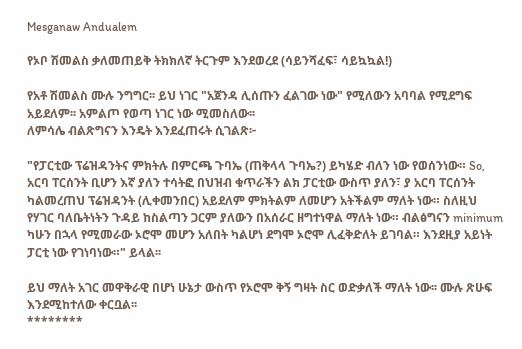Mesganaw Andualem

የኦቦ ሽመልስ ቃለመጠይቅ ትክክለኛ ትርጉም እንደወረደ (ሳይንሻፈፍ፣ ሳይኳኳል!)

የአቶ ሽመልስ ሙሉ ንግግር፡፡ ይህ ነገር "አጀንዳ ሊሰጡን ፈልገው ነው" የሚለውን አባባል የሚደግፍ አይደለም፡፡ አምልጦ የወጣ ነገር ነው ሚመስለው፡፡
ለምሳሌ ብልጽግናን እንዴት እንደፈጠሩት ሲገልጽ፦

"የፓርቲው ፕሬዝዳንትና ምክትሉ በምርጫ ጉባኤ (ጠቅላላ ጉባኤ?) ይካሄድ ብለን ነው የወሰንነው። So, አርባ ፐርሰንት ቢሆን እኛ ያለን ተሳትፎ በህዝብ ቁጥራችን ልክ ፓርቲው ውስጥ ያለን፣ ያ አርባ ፐርሰንት ካልመረጠህ ፕሬዝዳንት (ሊቀመንበር) አይደለም ምክትልም ለመሆን አትችልም ማለት ነው። ስለዚህ የሃገር ባለቤትነትን ጉዳይ ከስልጣን ጋርም ያለውን በአሰራር ዘግተነዋል ማለት ነው። ብልፅግናን minimum ካሁን በኋላ የሚመራው ኦሮሞ መሆን አለበት ካልሆነ ደግሞ ኦሮሞ ሊፈቅድለት ይገባል። እንደዚያ አይነት ፓርቲ ነው የገነባነው።" ይላል፡፡

ይህ ማለት አገር መዋቅራዊ በሆነ ሁኔታ ውስጥ የኦሮሞ ቅኝ ግዛት ስር ወድቃለች ማለት ነው፡፡ ሙሉ ጽሁፍ እንደሚከተለው ቀርቧል፡፡
********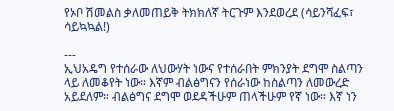የኦቦ ሽመልስ ቃለመጠይቅ ትክክለኛ ትርጉም እንደወረደ (ሳይንሻፈፍ፣ ሳይኳኳል!)

---
ኢህአዴግ የተሰራው ለህውሃት ነውና የተሰራበት ምክንያት ደግሞ ስልጣን ላይ ለመቆየት ነው። እኛም ብልፅግናን የሰራነው ከስልጣን ለመውረድ አይደለም። ብልፅግና ደግሞ ወደዳችሁም ጠላችሁም የኛ ነው። እኛ ነን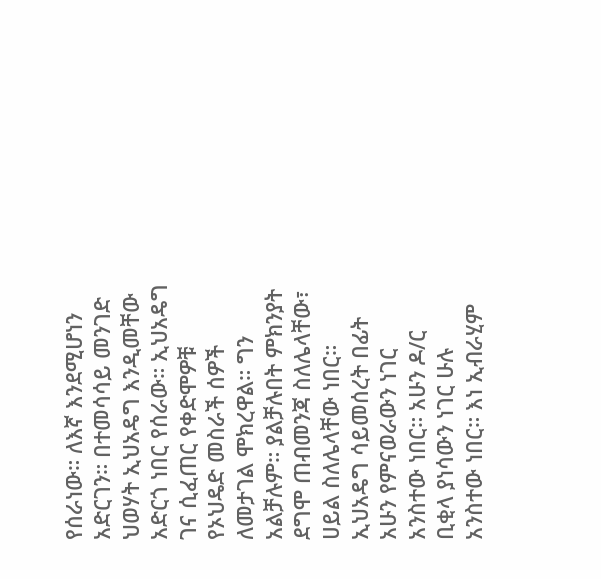የሰራነው። ለእኛ እንደሚሆነን አድርገን። በተመሳሳይ መንገድ ህወሃት ኢህአዴግ እንዲመቸው አድርጎ ነበር የሰራው። ኢህአዴግ ገና ሲፈጠር የቀድሞዎቹ የኦህዴድ መስራች ሰዎች ለመታገል ሞክረዋል። ግን አልቻሉም። ያልቻሉበት ምክንያት ደግሞ ጠብመንጃ ስለሌላቸው፣ ሀይል ስለሌላቸው ነበር። ኢህአዴግ ሳይመሰረት በፊት አሁን የምናወራውን ነገር አንስተው ነበር። አሁን ዶ/ር ቢቂላ ያነሳውን ነገር ሁሉ አንስተው ነበር። እነ ኢብራሂም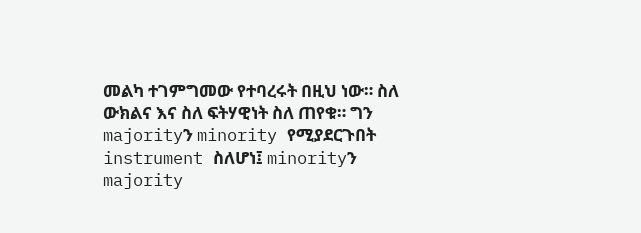መልካ ተገምግመው የተባረሩት በዚህ ነው። ስለ ውክልና እና ስለ ፍትሃዊነት ስለ ጠየቁ። ግን majorityን minority የሚያደርጉበት instrument ስለሆነ፤ minorityን majority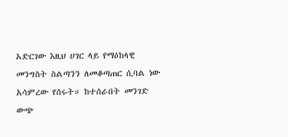አድርገው እዚህ ሀገር ላይ የማዕከላዊ መንግስት ስልጣንን ለመቆጣጠር ሲባል ነው አሳምረው የሰሩት። ከተሰራበት መንገድ ውጭ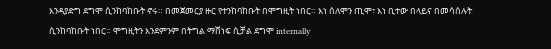እንዳያድግ ደግሞ ሲንከባከቡት ኖሩ። በመጀመርያ ዙር የተንከባከቡት በሞግዚት ነበር። እነ ሰለሞን ጢሞ፣ እነ ቢተው በላይና በመሳሰሉት ሲንከባከቡት ነበር። ሞግዚትን እንደምንም በትግል ማሸነፍ ሲቻል ደግሞ internally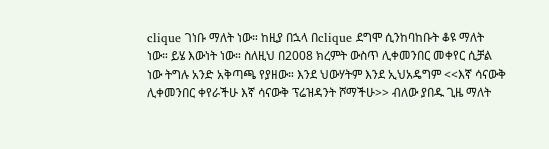clique ገነቡ ማለት ነው። ከዚያ በኋላ በclique ደግሞ ሲንከባከቡት ቆዩ ማለት ነው። ይሄ እውነት ነው። ስለዚህ በ2008 ክረምት ውስጥ ሊቀመንበር መቀየር ሲቻል ነው ትግሉ አንድ አቅጣጫ የያዘው። እንደ ህውሃትም እንደ ኢህአዴግም <<እኛ ሳናውቅ ሊቀመንበር ቀየራችሁ እኛ ሳናውቅ ፕሬዝዳንት ሾማችሁ>> ብለው ያበዱ ጊዜ ማለት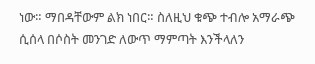ነው። ማበዳቸውም ልክ ነበር። ስለዚህ ቁጭ ተብሎ አማራጭ ሲሰላ በሶስት መንገድ ለውጥ ማምጣት እንችላለን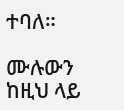ተባለ።

ሙሉውን ከዚህ ላይ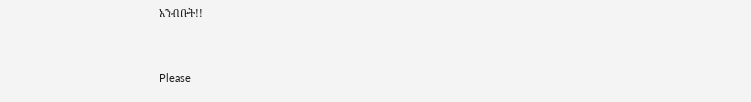አንብቡት!!


Please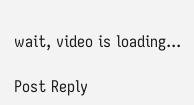wait, video is loading...

Post Reply